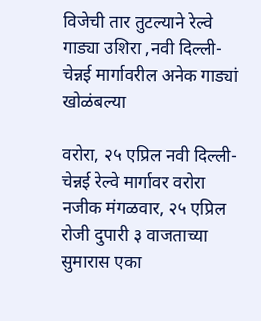विजेची तार तुटल्याने रेल्वे गाड्या उशिरा ,नवी दिल्ली-चेन्नई मार्गावरील अनेक गाड्यां खोळंबल्या

वरोरा, २५ एप्रिल नवी दिल्ली-चेन्नई रेल्वे मार्गावर वरोरा नजीक मंगळवार, २५ एप्रिल रोजी दुपारी ३ वाजताच्या सुमारास एका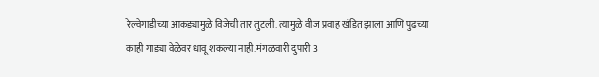रेल्वेगाडीच्या आकड्यामुळे विजेची तार तुटली. त्यामुळे वीज प्रवाह खंडित झाला आणि पुढच्या काही गाड्या वेळेवर धावू शकल्या नाही.मंगळवारी दुपारी 3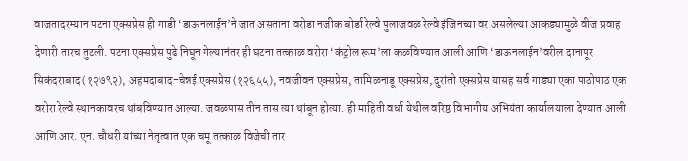वाजतादरम्यान पटना एक्सप्रेस ही गाडी ‘डाऊनलाईन’ने जात असताना वरोडा नजीक बोर्डा रेल्वे पुलाजवळ रेल्वे इंजिनच्या वर असलेल्या आकड्यामुळे वीज प्रवाह देणारी तारच तुटली. पटना एक्सप्रेस पुढे निघून गेल्यानंतर ही घटना तत्काळ वरोरा ‘कंट्रोल रूम’ला कळविण्यात आली आणि ‘डाऊनलाईन’वरील दानापूर
सिकंदराबाद (१२७९२), अहमदाबाद-चेन्नई एक्सप्रेस (१२६५५), नवजीवन एक्सप्रेस, तामिळनाडू एक्सप्रेस, दुरांतो एक्सप्रेस यासह सर्व गाड्या एका पाठोपाठ एक वरोरा रेल्वे स्थानकावरच थांबविण्यात आल्या. जवळपास तीन तास त्या थांबून होत्या. ही माहिती वर्धा येथील वरिष्ठ विभागीय अभियंता कार्यालयाला देण्यात आली आणि आर. एन. चौधरी यांच्या नेतृत्वात एक चमू तत्काळ विजेची तार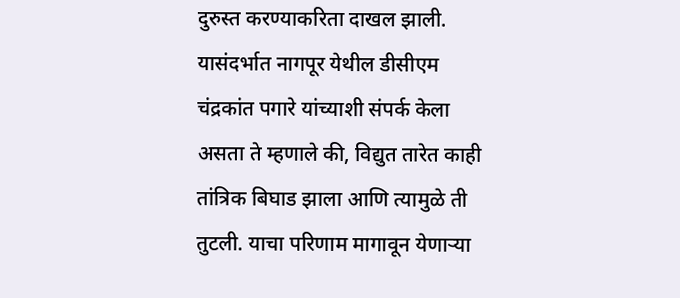दुरुस्त करण्याकरिता दाखल झाली.
यासंदर्भात नागपूर येथील डीसीएम चंद्रकांत पगारे यांच्याशी संपर्क केला असता ते म्हणाले की, विद्युत तारेत काही तांत्रिक बिघाड झाला आणि त्यामुळे ती तुटली. याचा परिणाम मागावून येणाऱ्या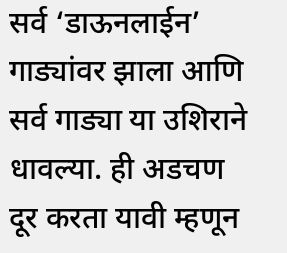सर्व ‘डाऊनलाईन’ गाड्यांवर झाला आणि सर्व गाड्या या उशिराने धावल्या. ही अडचण दूर करता यावी म्हणून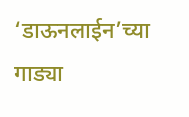‘डाऊनलाईन’च्या गाड्या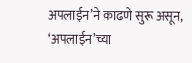अपलाईन’ने काढणे सुरू असून, ‘अपलाईन’च्या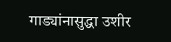गाड्यांनासुद्धा उशीर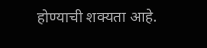होण्याची शक्यता आहे.